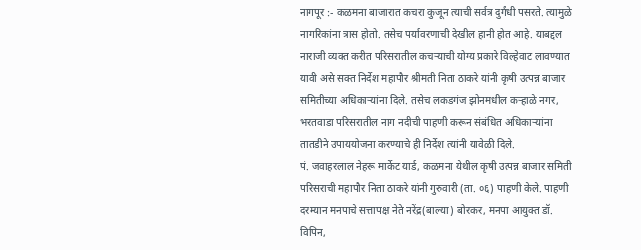नागपूर :- कळमना बाजारात कचरा कुजून त्याची सर्वत्र दुर्गंधी पसरते. त्यामुळे नागरिकांना त्रास होतो. तसेच पर्यावरणाची देखील हानी होत आहे. याबद्दल नाराजी व्यक्त करीत परिसरातील कचऱ्याची योग्य प्रकारे विल्हेवाट लावण्यात यावी असे सक्त निर्देश महापौर श्रीमती निता ठाकरे यांनी कृषी उत्पन्न बाजार समितीच्या अधिकाऱ्यांना दिले. तसेच लकडगंज झोनमधील कऱ्हाळे नगर, भरतवाडा परिसरातील नाग नदीची पाहणी करून संबंधित अधिकाऱ्यांना तातडीने उपाययोजना करण्याचे ही निर्देश त्यांनी यावेळी दिले.
पं. जवाहरलाल नेहरू मार्केट यार्ड, कळमना येथील कृषी उत्पन्न बाजार समिती परिसराची महापौर निता ठाकरे यांनी गुरुवारी (ता. ०६) पाहणी केले. पाहणी दरम्यान मनपाचे सत्तापक्ष नेते नरेंद्र(बाल्या) बोरकर, मनपा आयुक्त डॉ. विपिन,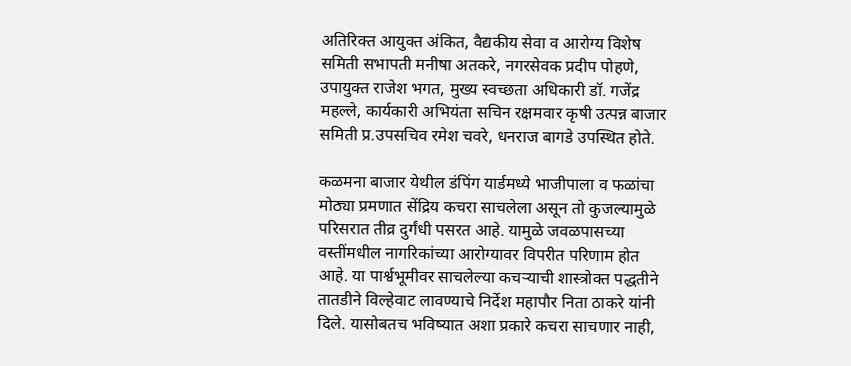अतिरिक्त आयुक्त अंकित, वैद्यकीय सेवा व आरोग्य विशेष समिती सभापती मनीषा अतकरे, नगरसेवक प्रदीप पोहणे, उपायुक्त राजेश भगत, मुख्य स्वच्छता अधिकारी डॉ. गजेंद्र महल्ले, कार्यकारी अभियंता सचिन रक्षमवार कृषी उत्पन्न बाजार समिती प्र.उपसचिव रमेश चवरे, धनराज बागडे उपस्थित होते.

कळमना बाजार येथील डंपिंग यार्डमध्ये भाजीपाला व फळांचा मोठ्या प्रमणात सेंद्रिय कचरा साचलेला असून तो कुजल्यामुळे परिसरात तीव्र दुर्गंधी पसरत आहे. यामुळे जवळपासच्या वस्तींमधील नागरिकांच्या आरोग्यावर विपरीत परिणाम होत आहे. या पार्श्वभूमीवर साचलेल्या कचऱ्याची शास्त्रोक्त पद्धतीने तातडीने विल्हेवाट लावण्याचे निर्देश महापौर निता ठाकरे यांनी दिले. यासोबतच भविष्यात अशा प्रकारे कचरा साचणार नाही,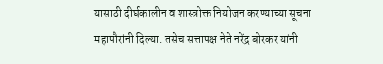यासाठी दीर्घकालीन व शास्त्रोक्त नियोजन करण्याच्या सूचना महापौरांनी दिल्या. तसेच सत्तापक्ष नेते नरेंद्र बोरकर यांनी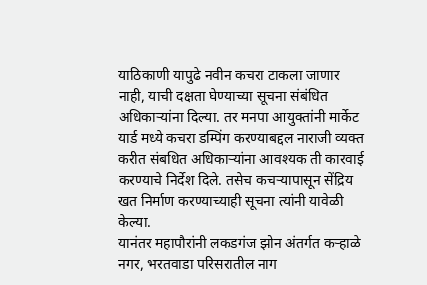याठिकाणी यापुढे नवीन कचरा टाकला जाणार नाही, याची दक्षता घेण्याच्या सूचना संबंधित अधिकाऱ्यांना दिल्या. तर मनपा आयुक्तांनी मार्केट यार्ड मध्ये कचरा डम्पिंग करण्याबद्दल नाराजी व्यक्त करीत संबधित अधिकाऱ्यांना आवश्यक ती कारवाई करण्याचे निर्देश दिले. तसेच कचऱ्यापासून सेंद्रिय खत निर्माण करण्याच्याही सूचना त्यांनी यावेळी केल्या.
यानंतर महापौरांनी लकडगंज झोन अंतर्गत कऱ्हाळे नगर, भरतवाडा परिसरातील नाग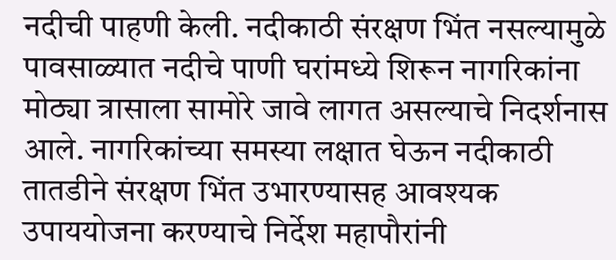नदीची पाहणी केली. नदीकाठी संरक्षण भिंत नसल्यामुळे पावसाळ्यात नदीचे पाणी घरांमध्ये शिरून नागरिकांना मोठ्या त्रासाला सामोरे जावे लागत असल्याचे निदर्शनास आले. नागरिकांच्या समस्या लक्षात घेऊन नदीकाठी तातडीने संरक्षण भिंत उभारण्यासह आवश्यक उपाययोजना करण्याचे निर्देश महापौरांनी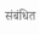संबंधित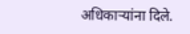अधिकाऱ्यांना दिले.